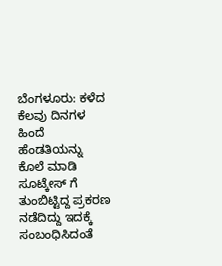ಬೆಂಗಳೂರು: ಕಳೆದ ಕೆಲವು ದಿನಗಳ ಹಿಂದೆ ಹೆಂಡತಿಯನ್ನು ಕೊಲೆ ಮಾಡಿ ಸೂಟ್ಕೇಸ್ ಗೆ ತುಂಬಿಟ್ಟಿದ್ದ ಪ್ರಕರಣ ನಡೆದಿದ್ದು ಇದಕ್ಕೆ ಸಂಬಂಧಿಸಿದಂತೆ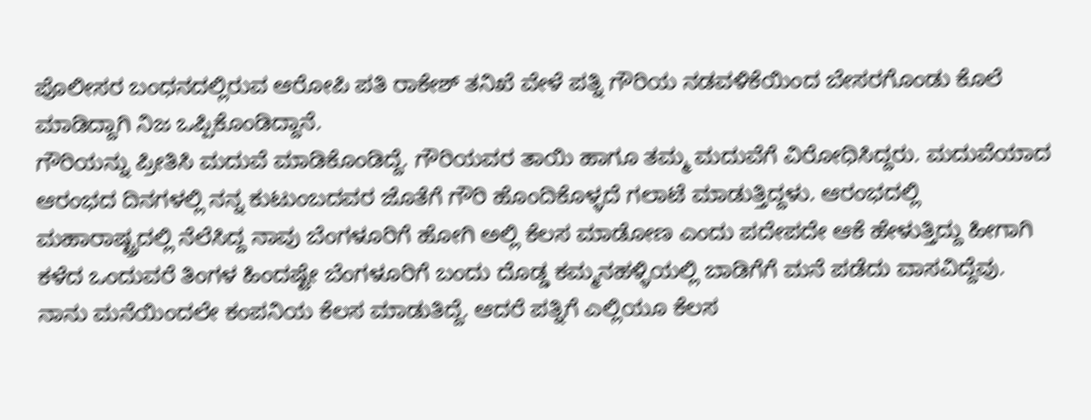ಪೊಲೀಸರ ಬಂಧನದಲ್ಲಿರುವ ಆರೋಪಿ ಪತಿ ರಾಕೇಶ್ ತನಿಖೆ ವೇಳೆ ಪತ್ನಿ ಗೌರಿಯ ನಡವಳಿಕೆಯಿಂದ ಬೇಸರಗೊಂಡು ಕೊಲೆ ಮಾಡಿದ್ದಾಗಿ ನಿಜ ಒಪ್ಪಿಕೊಂಡಿದ್ದಾನೆ.
ಗೌರಿಯನ್ನು ಪ್ರೀತಿಸಿ ಮದುವೆ ಮಾಡಿಕೊಂಡಿದ್ದೆ. ಗೌರಿಯವರ ತಾಯಿ ಹಾಗೂ ತಮ್ಮ ಮದುವೆಗೆ ವಿರೋಧಿಸಿದ್ದರು. ಮದುವೆಯಾದ ಆರಂಭದ ದಿನಗಳಲ್ಲಿ ನನ್ನ ಕುಟುಂಬದವರ ಜೊತೆಗೆ ಗೌರಿ ಹೊಂದಿಕೊಳ್ಳದೆ ಗಲಾಟೆ ಮಾಡುತ್ತಿದ್ದಳು. ಆರಂಭದಲ್ಲಿ ಮಹಾರಾಷ್ಟ್ರದಲ್ಲಿ ನೆಲೆಸಿದ್ದ ನಾವು ಬೆಂಗಳೂರಿಗೆ ಹೋಗಿ ಅಲ್ಲಿ ಕೆಲಸ ಮಾಡೋಣ ಎಂದು ಪದೇಪದೇ ಆಕೆ ಹೇಳುತ್ತಿದ್ದು ಹೀಗಾಗಿ ಕಳೆದ ಒಂದುವರೆ ತಿಂಗಳ ಹಿಂದಷ್ಟೇ ಬೆಂಗಳೂರಿಗೆ ಬಂದು ದೊಡ್ಡ ಕಮ್ಮನಹಳ್ಳಿಯಲ್ಲಿ ಬಾಡಿಗೆಗೆ ಮನೆ ಪಡೆದು ವಾಸವಿದ್ದೆವು.
ನಾನು ಮನೆಯಿಂದಲೇ ಕಂಪನಿಯ ಕೆಲಸ ಮಾಡುತಿದ್ದೆ. ಆದರೆ ಪತ್ನಿಗೆ ಎಲ್ಲಿಯೂ ಕೆಲಸ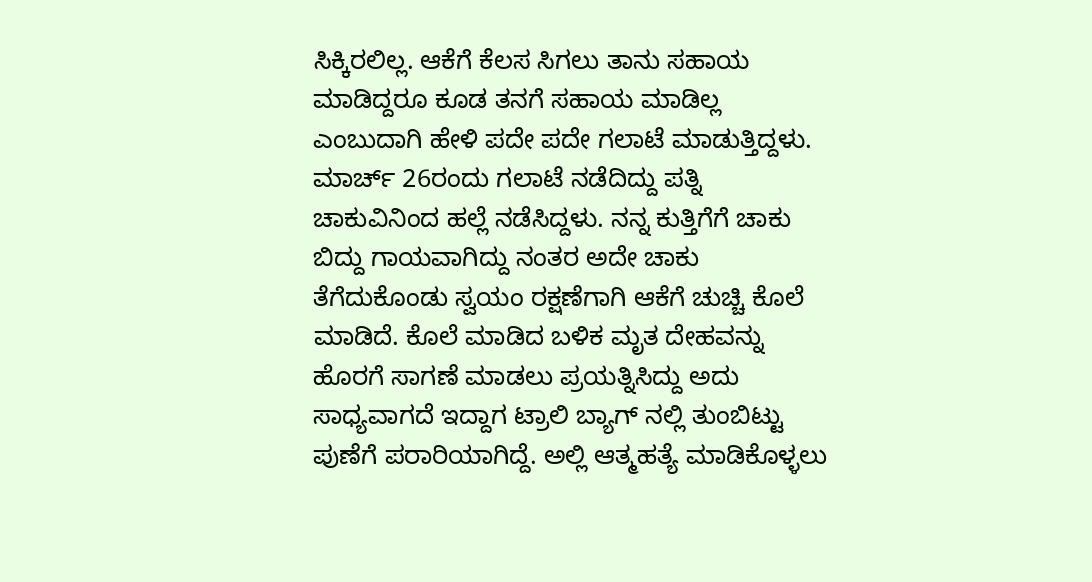ಸಿಕ್ಕಿರಲಿಲ್ಲ. ಆಕೆಗೆ ಕೆಲಸ ಸಿಗಲು ತಾನು ಸಹಾಯ ಮಾಡಿದ್ದರೂ ಕೂಡ ತನಗೆ ಸಹಾಯ ಮಾಡಿಲ್ಲ ಎಂಬುದಾಗಿ ಹೇಳಿ ಪದೇ ಪದೇ ಗಲಾಟೆ ಮಾಡುತ್ತಿದ್ದಳು.
ಮಾರ್ಚ್ 26ರಂದು ಗಲಾಟೆ ನಡೆದಿದ್ದು ಪತ್ನಿ ಚಾಕುವಿನಿಂದ ಹಲ್ಲೆ ನಡೆಸಿದ್ದಳು. ನನ್ನ ಕುತ್ತಿಗೆಗೆ ಚಾಕು ಬಿದ್ದು ಗಾಯವಾಗಿದ್ದು ನಂತರ ಅದೇ ಚಾಕು ತೆಗೆದುಕೊಂಡು ಸ್ವಯಂ ರಕ್ಷಣೆಗಾಗಿ ಆಕೆಗೆ ಚುಚ್ಚಿ ಕೊಲೆ ಮಾಡಿದೆ. ಕೊಲೆ ಮಾಡಿದ ಬಳಿಕ ಮೃತ ದೇಹವನ್ನು ಹೊರಗೆ ಸಾಗಣೆ ಮಾಡಲು ಪ್ರಯತ್ನಿಸಿದ್ದು ಅದು ಸಾಧ್ಯವಾಗದೆ ಇದ್ದಾಗ ಟ್ರಾಲಿ ಬ್ಯಾಗ್ ನಲ್ಲಿ ತುಂಬಿಟ್ಟು ಪುಣೆಗೆ ಪರಾರಿಯಾಗಿದ್ದೆ. ಅಲ್ಲಿ ಆತ್ಮಹತ್ಯೆ ಮಾಡಿಕೊಳ್ಳಲು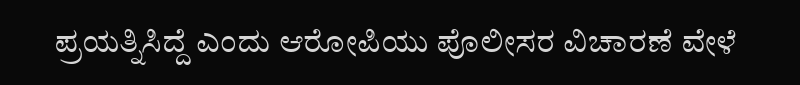ಪ್ರಯತ್ನಿಸಿದ್ದೆ ಎಂದು ಆರೋಪಿಯು ಪೊಲೀಸರ ವಿಚಾರಣೆ ವೇಳೆ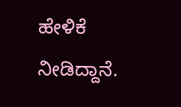ಹೇಳಿಕೆ ನೀಡಿದ್ದಾನೆ.